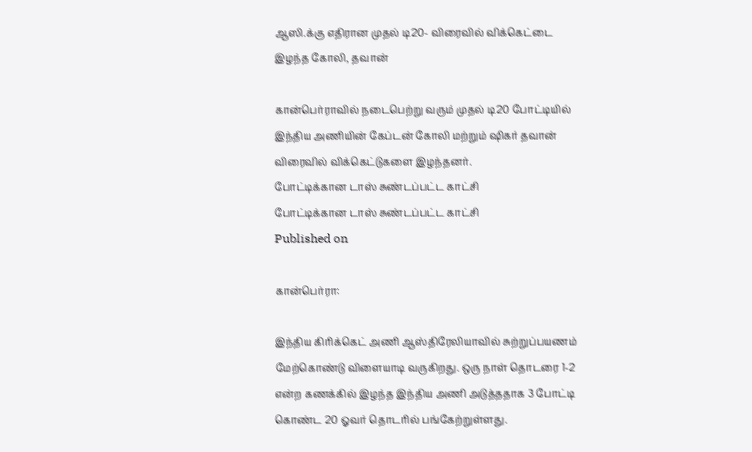ஆஸி.க்கு எதிரான முதல் டி20- விரைவில் விக்கெட்டை இழந்த கோலி, தவான்

கான்பெர்ராவில் நடைபெற்று வரும் முதல் டி20 போட்டியில் இந்திய அணியின் கேப்டன் கோலி மற்றும் ஷிகர் தவான் விரைவில் விக்கெட்டுகளை இழந்தனர்.
போட்டிக்கான டாஸ் சுண்டப்பட்ட காட்சி
போட்டிக்கான டாஸ் சுண்டப்பட்ட காட்சி
Published on

கான்பெர்ரா:

இந்திய கிரிக்கெட் அணி ஆஸ்திரேலியாவில் சுற்றுப்பயணம் மேற்கொண்டு விளையாடி வருகிறது. ஒரு நாள் தொடரை 1-2 என்ற கணக்கில் இழந்த இந்திய அணி அடுத்ததாக 3 போட்டி கொண்ட 20 ஓவர் தொடரில் பங்கேற்றுள்ளது.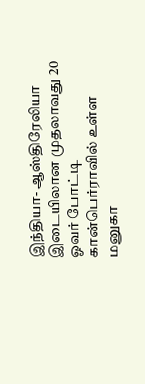இந்தியா- ஆஸ்திரேலியா இடையிலான முதலாவது 20 ஓவர் போட்டி கான்பெர்ராவில் உள்ள மனுகா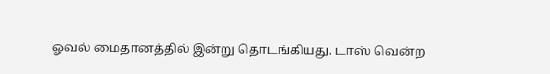ஓவல் மைதானத்தில் இன்று தொடங்கியது. டாஸ் வென்ற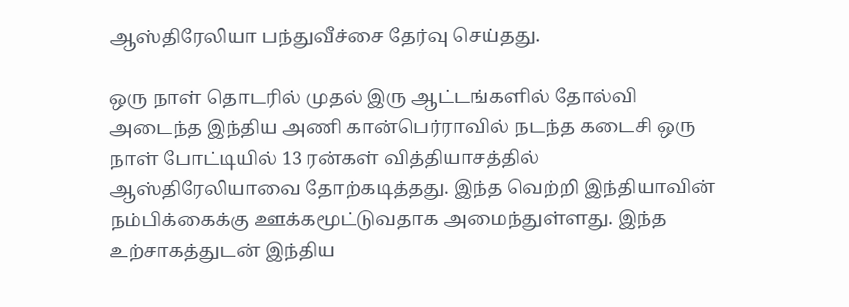ஆஸ்திரேலியா பந்துவீச்சை தேர்வு செய்தது.

ஒரு நாள் தொடரில் முதல் இரு ஆட்டங்களில் தோல்வி அடைந்த இந்திய அணி கான்பெர்ராவில் நடந்த கடைசி ஒரு நாள் போட்டியில் 13 ரன்கள் வித்தியாசத்தில் ஆஸ்திரேலியாவை தோற்கடித்தது. இந்த வெற்றி இந்தியாவின் நம்பிக்கைக்கு ஊக்கமூட்டுவதாக அமைந்துள்ளது. இந்த உற்சாகத்துடன் இந்திய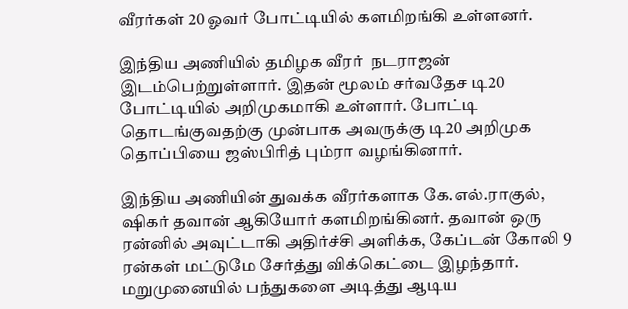வீரர்கள் 20 ஓவர் போட்டியில் களமிறங்கி உள்ளனர்.

இந்திய அணியில் தமிழக வீரர்  நடராஜன் இடம்பெற்றுள்ளார். இதன் மூலம் சர்வதேச டி20 போட்டியில் அறிமுகமாகி உள்ளார். போட்டி தொடங்குவதற்கு முன்பாக அவருக்கு டி20 அறிமுக தொப்பியை ஜஸ்பிரித் பும்ரா வழங்கினார்.

இந்திய அணியின் துவக்க வீரர்களாக கே.எல்.ராகுல், ஷிகர் தவான் ஆகியோர் களமிறங்கினர். தவான் ஒரு ரன்னில் அவுட்டாகி அதிர்ச்சி அளிக்க, கேப்டன் கோலி 9 ரன்கள் மட்டுமே சேர்த்து விக்கெட்டை இழந்தார். மறுமுனையில் பந்துகளை அடித்து ஆடிய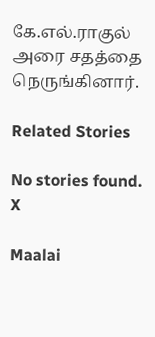கே.எல்.ராகுல் அரை சதத்தை நெருங்கினார்.

Related Stories

No stories found.
X

Maalai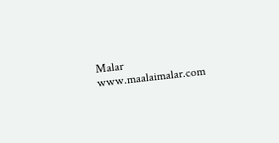Malar
www.maalaimalar.com